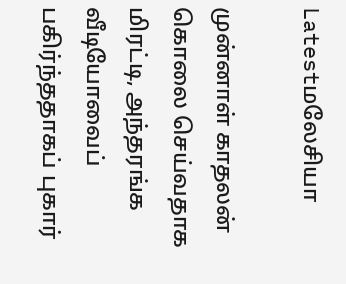Latestமலேசியா

முன்னாள் காதலன் கொலை செய்வதாக மிரட்டி, அந்தரங்க வீடியோவைப் பகிர்ந்ததாகப் புகார்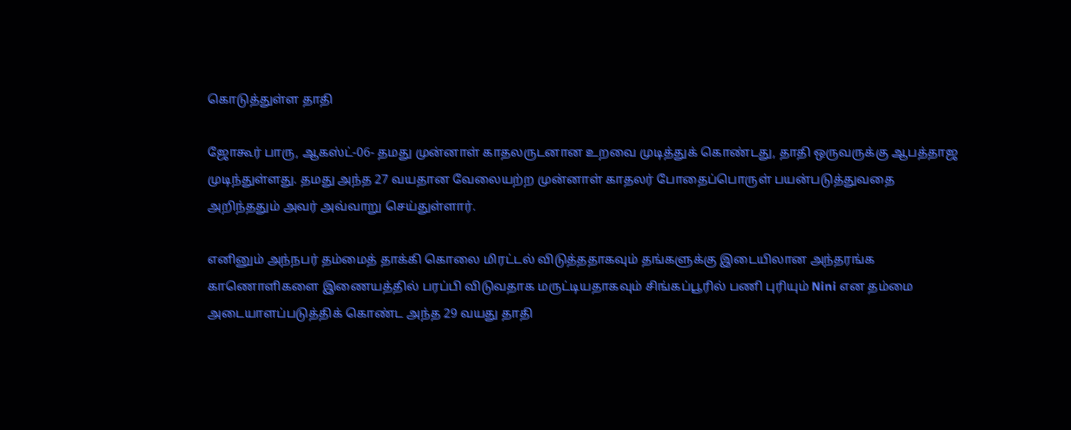கொடுத்துள்ள தாதி

ஜோகூர் பாரு, ஆகஸ்ட்-06- தமது முன்னாள் காதலருடனான உறவை முடித்துக் கொண்டது, தாதி ஒருவருக்கு ஆபத்தாஜ முடிந்துள்ளது. தமது அந்த 27 வயதான வேலையற்ற முன்னாள் காதலர் போதைப்பொருள் பயன்படுத்துவதை அறிந்ததும் அவர் அவ்வாறு செய்துள்ளார்.

எனினும் அந்நபர் தம்மைத் தாக்கி கொலை மிரட்டல் விடுத்ததாகவும் தங்களுக்கு இடையிலான அந்தரங்க காணொளிகளை இணையத்தில் பரப்பி விடுவதாக மருட்டியதாகவும் சிங்கப்பூரில் பணி புரியும் Nini என தம்மை அடையாளப்படுத்திக் கொண்ட அந்த 29 வயது தாதி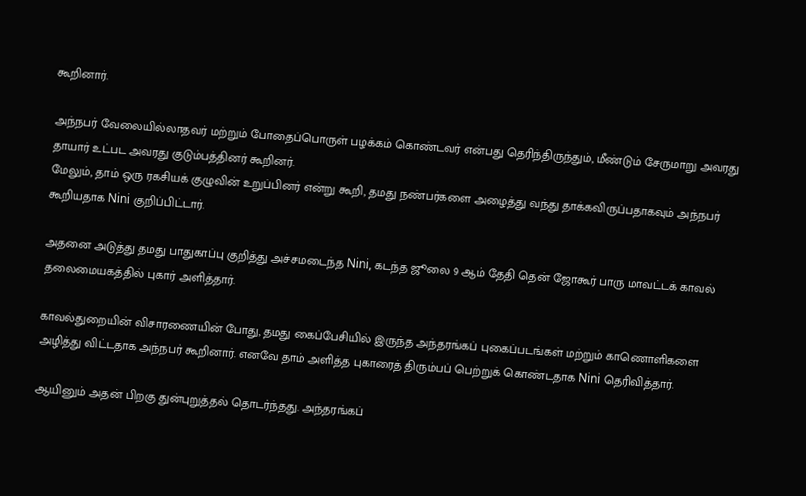கூறினார்.

அந்நபர் வேலையில்லாதவர் மற்றும் போதைப்பொருள் பழக்கம் கொண்டவர் என்பது தெரிந்திருந்தும், மீண்டும் சேருமாறு அவரது தாயார் உட்பட அவரது குடும்பத்தினர் கூறினர்.
மேலும், தாம் ஒரு ரகசியக் குழுவின் உறுப்பினர் என்று கூறி, தமது நண்பர்களை அழைத்து வந்து தாக்கவிருப்பதாகவும் அந்நபர் கூறியதாக Nini குறிப்பிட்டார்.

அதனை அடுத்து தமது பாதுகாப்பு குறித்து அச்சமடைந்த Nini, கடந்த ஜூலை 9 ஆம் தேதி தென் ஜோகூர் பாரு மாவட்டக் காவல் தலைமையகத்தில் புகார் அளித்தார்.

காவல்துறையின் விசாரணையின் போது, தமது கைப்பேசியில் இருந்த அந்தரங்கப் புகைப்படங்கள் மற்றும் காணொளிகளை அழித்து விட்டதாக அந்நபர் கூறினார். எனவே தாம் அளித்த புகாரைத் திரும்பப் பெற்றுக் கொண்டதாக Nini தெரிவித்தார்.

ஆயினும் அதன் பிறகு துன்புறுத்தல் தொடர்ந்தது. அந்தரங்கப்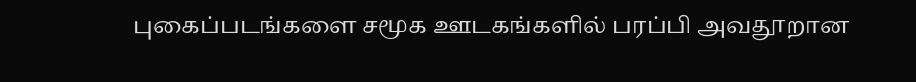புகைப்படங்களை சமூக ஊடகங்களில் பரப்பி அவதூறான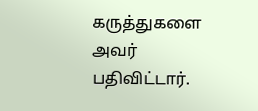கருத்துகளை அவர் பதிவிட்டார்.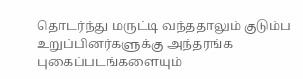தொடர்ந்து மருட்டி வந்ததாலும் குடும்ப உறுப்பினர்களுக்கு அந்தரங்க புகைப்படங்களையும்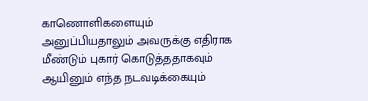காணொளிகளையும் அனுப்பியதாலும் அவருக்கு எதிராக மீண்டும் புகார் கொடுத்ததாகவும் ஆயினும் எந்த நடவடிக்கையும்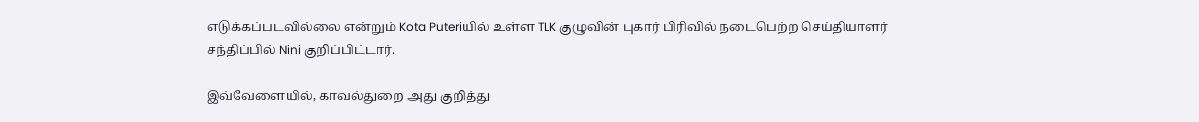எடுக்கப்படவில்லை என்றும் Kota Puteriயில் உள்ள TLK குழுவின் புகார் பிரிவில் நடைபெற்ற செய்தியாளர் சந்திப்பில் Nini குறிப்பிட்டார்.

இவ்வேளையில், காவல்துறை அது குறித்து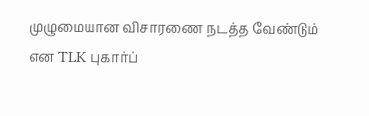முழுமையான விசாரணை நடத்த வேண்டும் என TLK புகார்ப்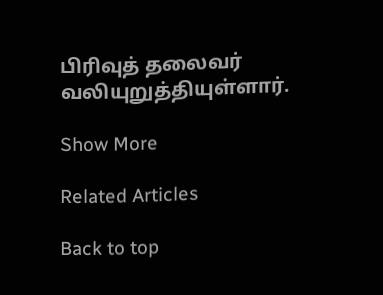பிரிவுத் தலைவர் வலியுறுத்தியுள்ளார்.

Show More

Related Articles

Back to top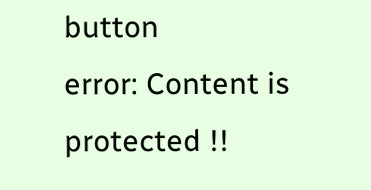button
error: Content is protected !!